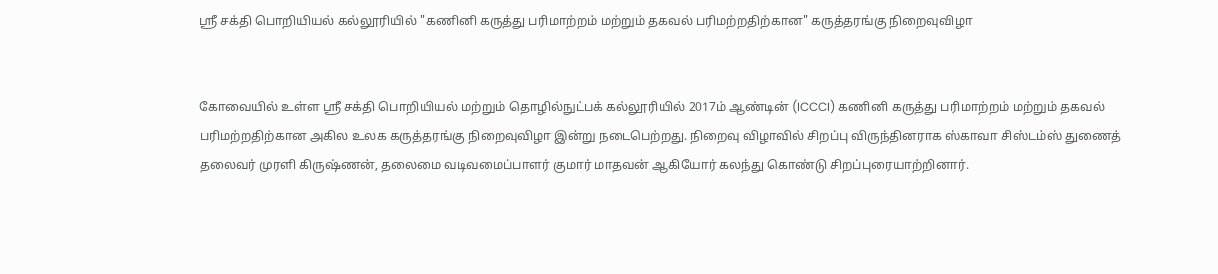ஸ்ரீ சக்தி பொறியியல் கல்லூரியில் "கணினி கருத்து பரிமாற்றம் மற்றும் தகவல் பரிமற்றதிற்கான" கருத்தரங்கு நிறைவுவிழா


கோவையில் உள்ள ஸ்ரீ சக்தி பொறியியல் மற்றும் தொழில்நுட்பக் கல்லூரியில் 2017ம் ஆண்டின் (ICCCI) கணினி கருத்து பரிமாற்றம் மற்றும் தகவல் பரிமற்றதிற்கான அகில உலக கருத்தரங்கு நிறைவுவிழா இன்று நடைபெற்றது. நிறைவு விழாவில் சிறப்பு விருந்தினராக ஸ்காவா சிஸ்டம்ஸ் துணைத் தலைவர் முரளி கிருஷ்ணன், தலைமை வடிவமைப்பாளர் குமார் மாதவன் ஆகியோர் கலந்து கொண்டு சிறப்புரையாற்றினார்.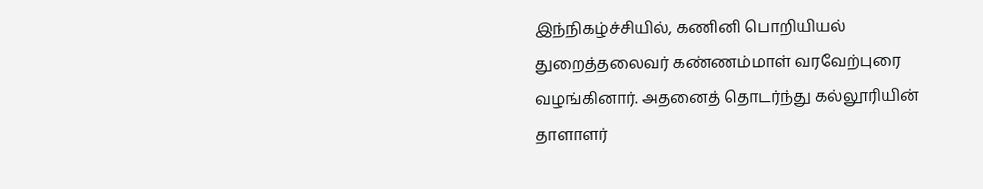இந்நிகழ்ச்சியில், கணினி பொறியியல் துறைத்தலைவர் கண்ணம்மாள் வரவேற்புரை வழங்கினார். அதனைத் தொடர்ந்து கல்லூரியின் தாளாளர்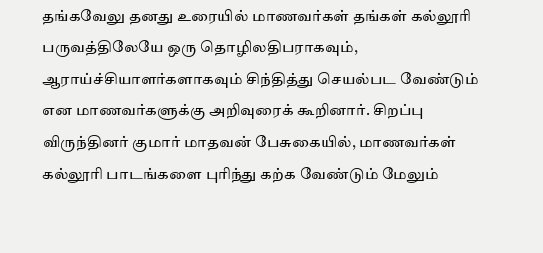தங்கவேலு தனது உரையில் மாணவர்கள் தங்கள் கல்லூரி பருவத்திலேயே ஒரு தொழிலதிபராகவும், ஆராய்ச்சியாளர்களாகவும் சிந்தித்து செயல்பட வேண்டும் என மாணவர்களுக்கு அறிவுரைக் கூறினார். சிறப்பு விருந்தினர் குமார் மாதவன் பேசுகையில், மாணவர்கள் கல்லூரி பாடங்களை புரிந்து கற்க வேண்டும் மேலும்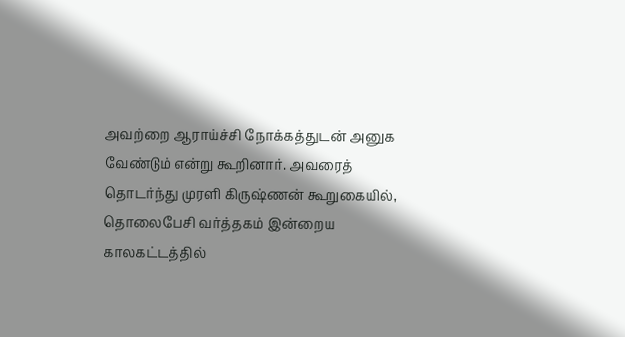அவற்றை ஆராய்ச்சி நோக்கத்துடன் அனுக வேண்டும் என்று கூறினார். அவரைத் தொடர்ந்து முரளி கிருஷ்ணன் கூறுகையில், தொலைபேசி வர்த்தகம் இன்றைய காலகட்டத்தில்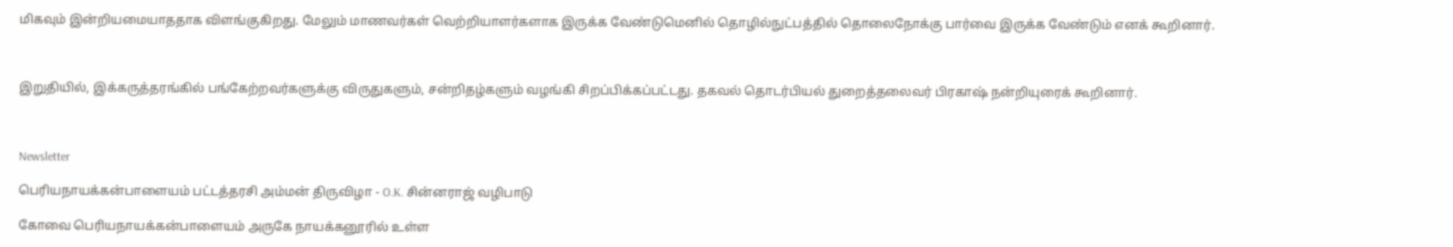மிகவும் இன்றியமையாததாக விளங்குகிறது. மேலும் மாணவர்கள் வெற்றியாளர்களாக இருக்க வேண்டுமெனில் தொழில்நுட்பத்தில் தொலைநோக்கு பார்வை இருக்க வேண்டும் எனக் கூறினார்.



இறுதியில், இக்கருத்தரங்கில் பங்கேற்றவர்களுக்கு விருதுகளும், சன்றிதழ்களும் வழங்கி சிறப்பிக்கப்பட்டது. தகவல் தொடர்பியல் துறைத்தலைவர் பிரகாஷ் நன்றியுரைக் கூறினார்.



Newsletter

பெரியநாயக்கன்பாளையம் பட்டத்தரசி அம்மன் திருவிழா - O.K. சின்னராஜ் வழிபாடு

கோவை பெரியநாயக்கன்பாளையம் அருகே நாயக்கனூரில் உள்ள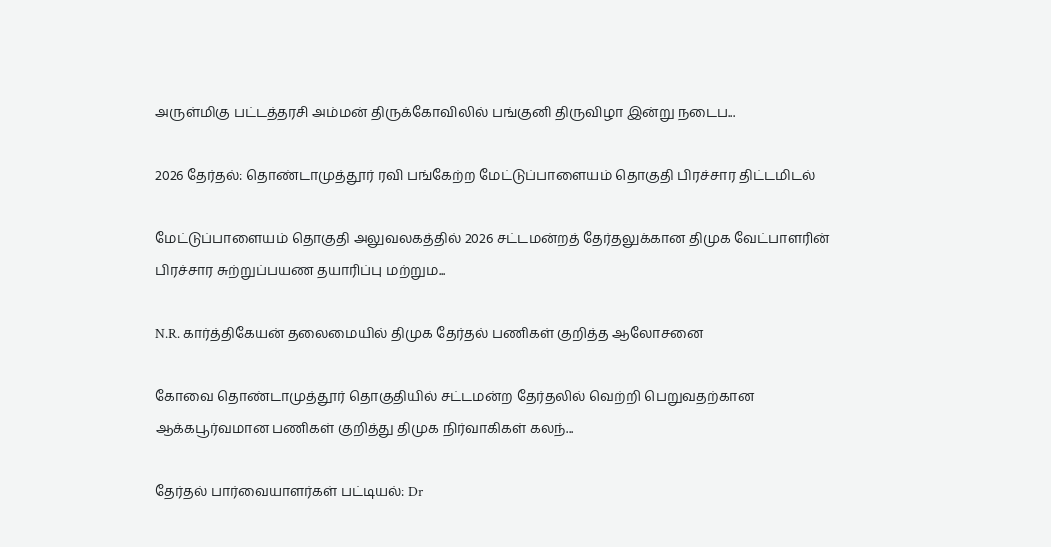அருள்மிகு பட்டத்தரசி அம்மன் திருக்கோவிலில் பங்குனி திருவிழா இன்று நடைப...

2026 தேர்தல்: தொண்டாமுத்தூர் ரவி பங்கேற்ற மேட்டுப்பாளையம் தொகுதி பிரச்சார திட்டமிடல்

மேட்டுப்பாளையம் தொகுதி அலுவலகத்தில் 2026 சட்டமன்றத் தேர்தலுக்கான திமுக வேட்பாளரின் பிரச்சார சுற்றுப்பயண தயாரிப்பு மற்றும...

N.R. கார்த்திகேயன் தலைமையில் திமுக தேர்தல் பணிகள் குறித்த ஆலோசனை

கோவை தொண்டாமுத்தூர் தொகுதியில் சட்டமன்ற தேர்தலில் வெற்றி பெறுவதற்கான ஆக்கபூர்வமான பணிகள் குறித்து திமுக நிர்வாகிகள் கலந்...

தேர்தல் பார்வையாளர்கள் பட்டியல்: Dr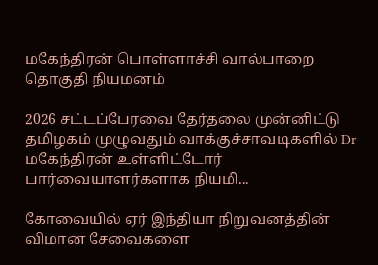மகேந்திரன் பொள்ளாச்சி வால்பாறை தொகுதி நியமனம்

2026 சட்டப்பேரவை தேர்தலை முன்னிட்டு தமிழகம் முழுவதும் வாக்குச்சாவடிகளில் Dr மகேந்திரன் உள்ளிட்டோர் பார்வையாளர்களாக நியமி...

கோவையில் ஏர் இந்தியா நிறுவனத்தின் விமான சேவைகளை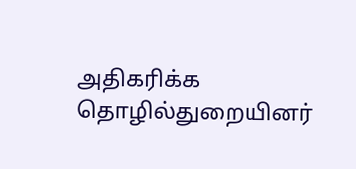அதிகரிக்க தொழில்துறையினர்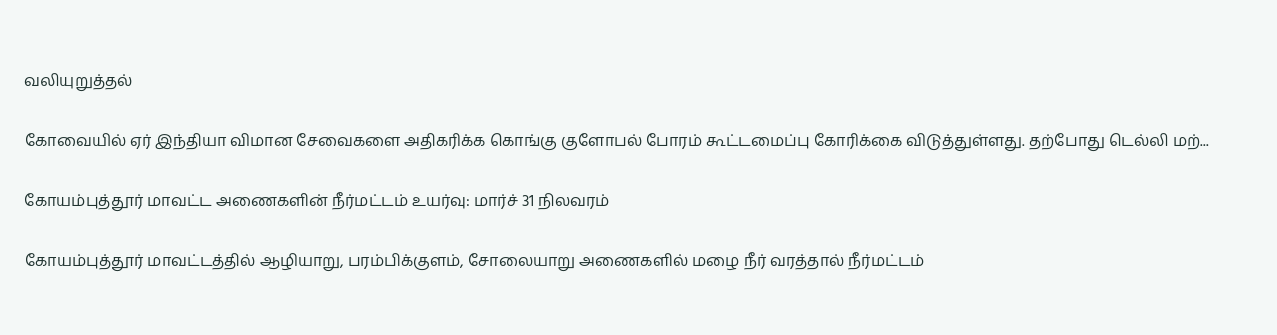வலியுறுத்தல்

கோவையில் ஏர் இந்தியா விமான சேவைகளை அதிகரிக்க கொங்கு குளோபல் போரம் கூட்டமைப்பு கோரிக்கை விடுத்துள்ளது. தற்போது டெல்லி மற்...

கோயம்புத்தூர் மாவட்ட அணைகளின் நீர்மட்டம் உயர்வு: மார்ச் 31 நிலவரம்

கோயம்புத்தூர் மாவட்டத்தில் ஆழியாறு, பரம்பிக்குளம், சோலையாறு அணைகளில் மழை நீர் வரத்தால் நீர்மட்டம்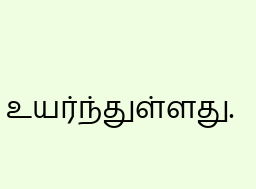உயர்ந்துள்ளது.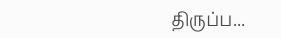திருப்ப...